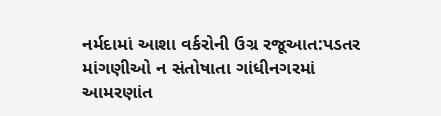નર્મદામાં આશા વર્કરોની ઉગ્ર રજૂઆત:પડતર માંગણીઓ ન સંતોષાતા ગાંધીનગરમાં આમરણાંત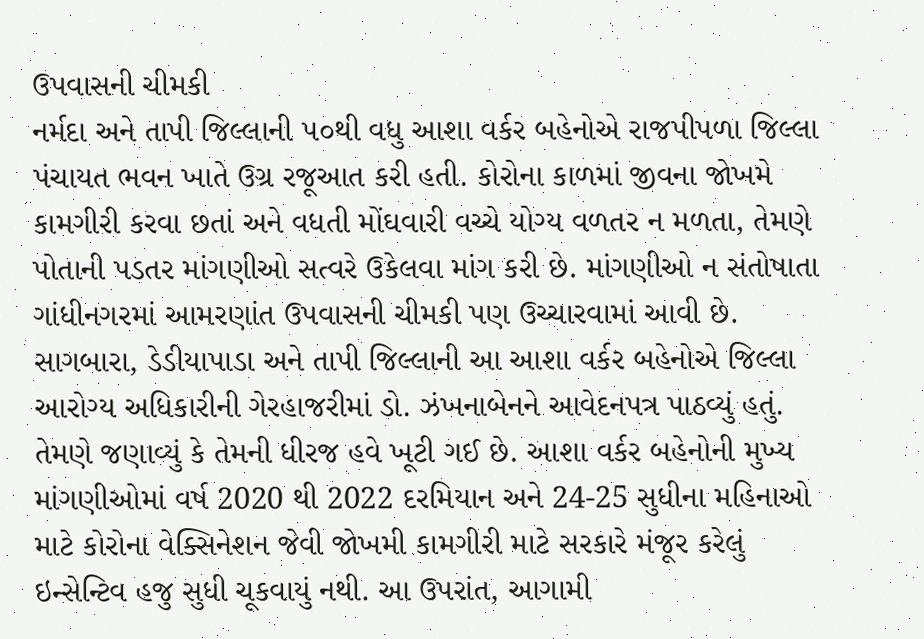ઉપવાસની ચીમકી
નર્મદા અને તાપી જિલ્લાની ૫૦થી વધુ આશા વર્કર બહેનોએ રાજપીપળા જિલ્લા પંચાયત ભવન ખાતે ઉગ્ર રજૂઆત કરી હતી. કોરોના કાળમાં જીવના જોખમે કામગીરી કરવા છતાં અને વધતી મોંઘવારી વચ્ચે યોગ્ય વળતર ન મળતા, તેમણે પોતાની પડતર માંગણીઓ સત્વરે ઉકેલવા માંગ કરી છે. માંગણીઓ ન સંતોષાતા ગાંધીનગરમાં આમરણાંત ઉપવાસની ચીમકી પણ ઉચ્ચારવામાં આવી છે. સાગબારા, ડેડીયાપાડા અને તાપી જિલ્લાની આ આશા વર્કર બહેનોએ જિલ્લા આરોગ્ય અધિકારીની ગેરહાજરીમાં ડો. ઝંખનાબેનને આવેદનપત્ર પાઠવ્યું હતું. તેમણે જણાવ્યું કે તેમની ધીરજ હવે ખૂટી ગઈ છે. આશા વર્કર બહેનોની મુખ્ય માંગણીઓમાં વર્ષ 2020 થી 2022 દરમિયાન અને 24-25 સુધીના મહિનાઓ માટે કોરોના વેક્સિનેશન જેવી જોખમી કામગીરી માટે સરકારે મંજૂર કરેલું ઇન્સેન્ટિવ હજુ સુધી ચૂકવાયું નથી. આ ઉપરાંત, આગામી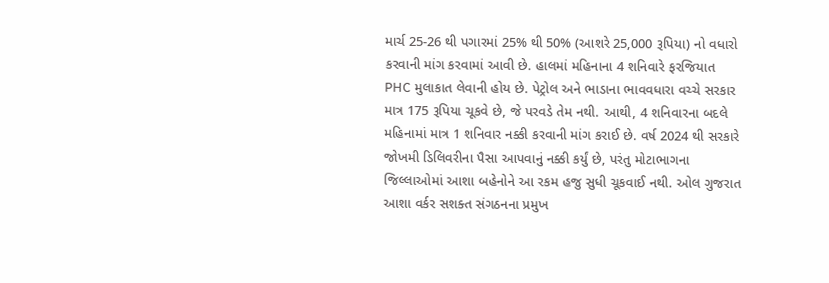માર્ચ 25-26 થી પગારમાં 25% થી 50% (આશરે 25,000 રૂપિયા) નો વધારો કરવાની માંગ કરવામાં આવી છે. હાલમાં મહિનાના 4 શનિવારે ફરજિયાત PHC મુલાકાત લેવાની હોય છે. પેટ્રોલ અને ભાડાના ભાવવધારા વચ્ચે સરકાર માત્ર 175 રૂપિયા ચૂકવે છે, જે પરવડે તેમ નથી. આથી, 4 શનિવારના બદલે મહિનામાં માત્ર 1 શનિવાર નક્કી કરવાની માંગ કરાઈ છે. વર્ષ 2024 થી સરકારે જોખમી ડિલિવરીના પૈસા આપવાનું નક્કી કર્યું છે, પરંતુ મોટાભાગના જિલ્લાઓમાં આશા બહેનોને આ રકમ હજુ સુધી ચૂકવાઈ નથી. ઓલ ગુજરાત આશા વર્કર સશક્ત સંગઠનના પ્રમુખ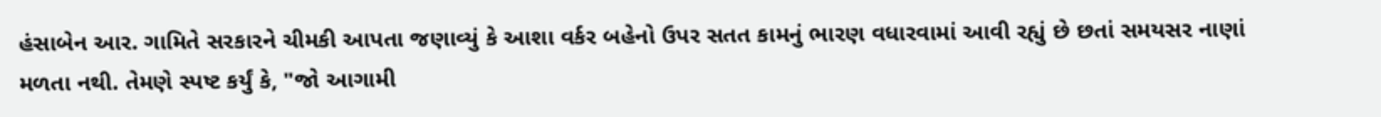હંસાબેન આર. ગામિતે સરકારને ચીમકી આપતા જણાવ્યું કે આશા વર્કર બહેનો ઉપર સતત કામનું ભારણ વધારવામાં આવી રહ્યું છે છતાં સમયસર નાણાં મળતા નથી. તેમણે સ્પષ્ટ કર્યું કે, "જો આગામી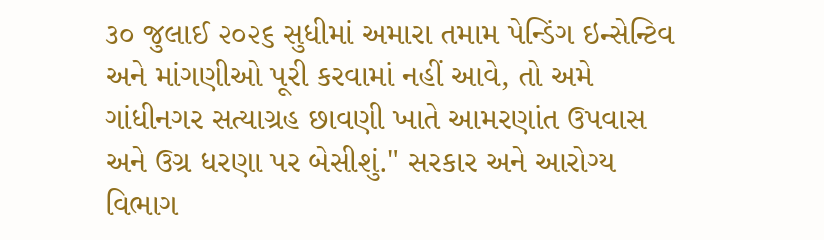૩૦ જુલાઈ ૨૦૨૬ સુધીમાં અમારા તમામ પેન્ડિંગ ઇન્સેન્ટિવ અને માંગણીઓ પૂરી કરવામાં નહીં આવે, તો અમે ગાંધીનગર સત્યાગ્રહ છાવણી ખાતે આમરણાંત ઉપવાસ અને ઉગ્ર ધરણા પર બેસીશું." સરકાર અને આરોગ્ય વિભાગ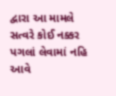દ્વારા આ મામલે સત્વરે કોઈ નક્કર પગલાં લેવામાં નહિ આવે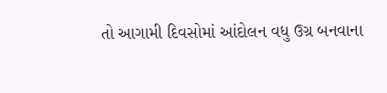તો આગામી દિવસોમાં આંદોલન વધુ ઉગ્ર બનવાના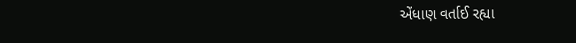એંધાણ વર્તાઈ રહ્યા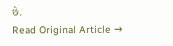છે.
Read Original Article →